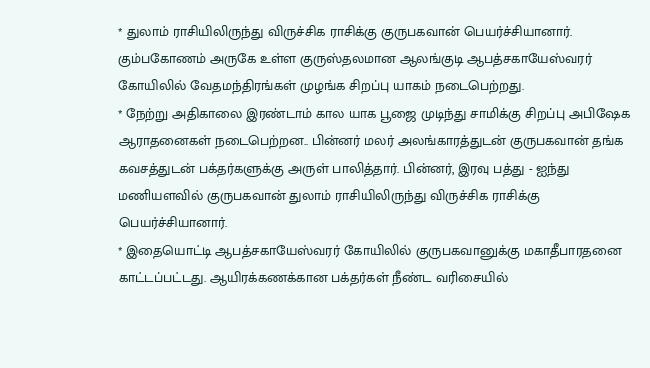* துலாம் ராசியிலிருந்து விருச்சிக ராசிக்கு குருபகவான் பெயர்ச்சியானார். கும்பகோணம் அருகே உள்ள குருஸ்தலமான ஆலங்குடி ஆபத்சகாயேஸ்வரர் கோயிலில் வேதமந்திரங்கள் முழங்க சிறப்பு யாகம் நடைபெற்றது.
* நேற்று அதிகாலை இரண்டாம் கால யாக பூஜை முடிந்து சாமிக்கு சிறப்பு அபிஷேக ஆராதனைகள் நடைபெற்றன.. பின்னர் மலர் அலங்காரத்துடன் குருபகவான் தங்க கவசத்துடன் பக்தர்களுக்கு அருள் பாலித்தார். பின்னர், இரவு பத்து - ஐந்து மணியளவில் குருபகவான் துலாம் ராசியிலிருந்து விருச்சிக ராசிக்கு பெயர்ச்சியானார்.
* இதையொட்டி ஆபத்சகாயேஸ்வரர் கோயிலில் குருபகவானுக்கு மகாதீபாரதனை காட்டப்பட்டது. ஆயிரக்கணக்கான பக்தர்கள் நீண்ட வரிசையில்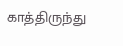காத்திருந்து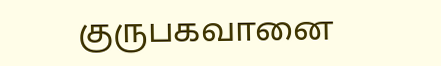குருபகவானை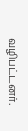வழிபட்டனர்.